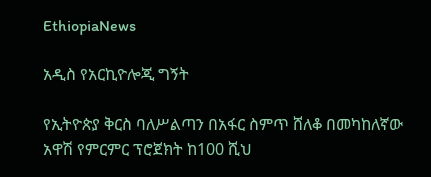EthiopiaNews

አዲስ የአርኪዮሎጂ ግኝት

የኢትዮጵያ ቅርስ ባለሥልጣን በአፋር ስምጥ ሸለቆ በመካከለኛው አዋሽ የምርምር ፕሮጀክት ከ100 ሺህ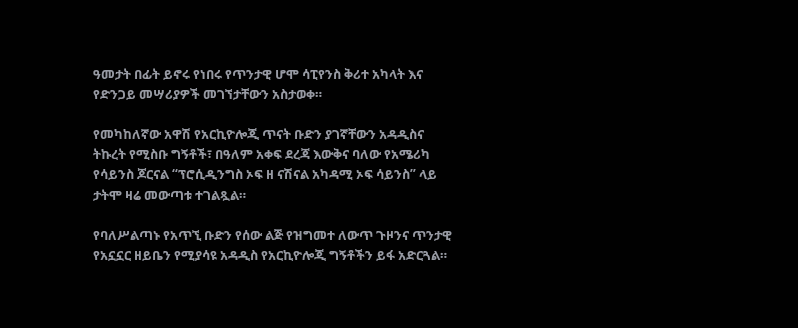ዓመታት በፊት ይኖሩ የነበሩ የጥንታዊ ሆሞ ሳፒየንስ ቅሪተ አካላት እና የድንጋይ መሣሪያዎች መገኘታቸውን አስታወቀ።

የመካከለኛው አዋሽ የአርኪዮሎጂ ጥናት ቡድን ያገኛቸውን አዳዲስና ትኩረት የሚስቡ ግኝቶች፣ በዓለም አቀፍ ደረጃ እውቅና ባለው የአሜሪካ የሳይንስ ጆርናል “ፕሮሲዲንግስ ኦፍ ዘ ናሽናል አካዳሚ ኦፍ ሳይንስ” ላይ ታትሞ ዛሬ መውጣቱ ተገልጿል።

የባለሥልጣኑ የአጥኚ ቡድን የሰው ልጅ የዝግመተ ለውጥ ጉዞንና ጥንታዊ የአኗኗር ዘይቤን የሚያሳዩ አዳዲስ የአርኪዮሎጂ ግኝቶችን ይፋ አድርጓል።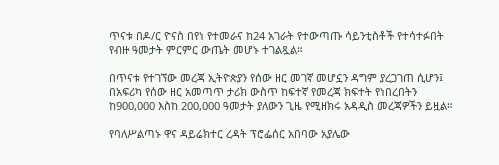ጥናቱ በዶ/ር ዮናስ በየነ የተመራና ከ24 አገራት የተውጣጡ ሳይንቲስቶች የተሳተፉበት የብዙ ዓመታት ምርምር ውጤት መሆኑ ተገልጿል።

በጥናቱ የተገኘው መረጃ ኢትዮጵያን የሰው ዘር መገኛ መሆኗን ዳግም ያረጋገጠ ሲሆን፤ በአፍሪካ የሰው ዘር አመጣጥ ታሪክ ውስጥ ከፍተኛ የመረጃ ክፍተት የነበረበትን ከ900,000 እስከ 200,000 ዓመታት ያለውን ጊዜ የሚዘክሩ አዳዲስ መረጃዎችን ይዟል።

የባለሥልጣኑ ዋና ዳይሬክተር ረዳት ፕሮፌሰር አበባው አያሌው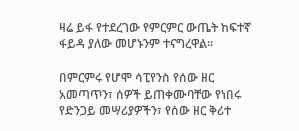ዛሬ ይፋ የተደረገው የምርምር ውጤት ከፍተኛ ፋይዳ ያለው መሆኑንም ተናግረዋል።

በምርምሩ የሆሞ ሳፒየንስ የሰው ዘር አመጣጥን፣ ሰዎች ይጠቀሙባቸው የነበሩ የድንጋይ መሣሪያዎችን፣ የሰው ዘር ቅሪተ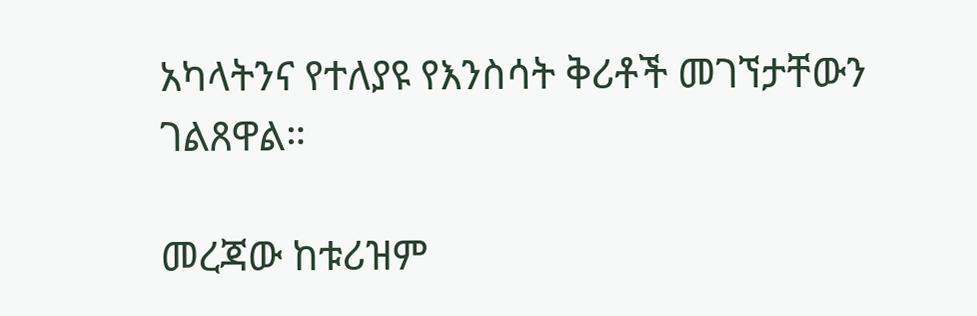አካላትንና የተለያዩ የእንስሳት ቅሪቶች መገኘታቸውን ገልጸዋል።

መረጃው ከቱሪዝም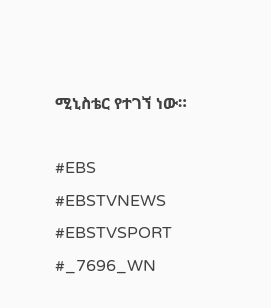ሚኒስቴር የተገኘ ነው።

#EBS
#EBSTVNEWS
#EBSTVSPORT
#_7696_WN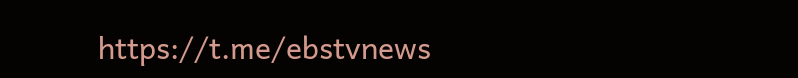https://t.me/ebstvnews